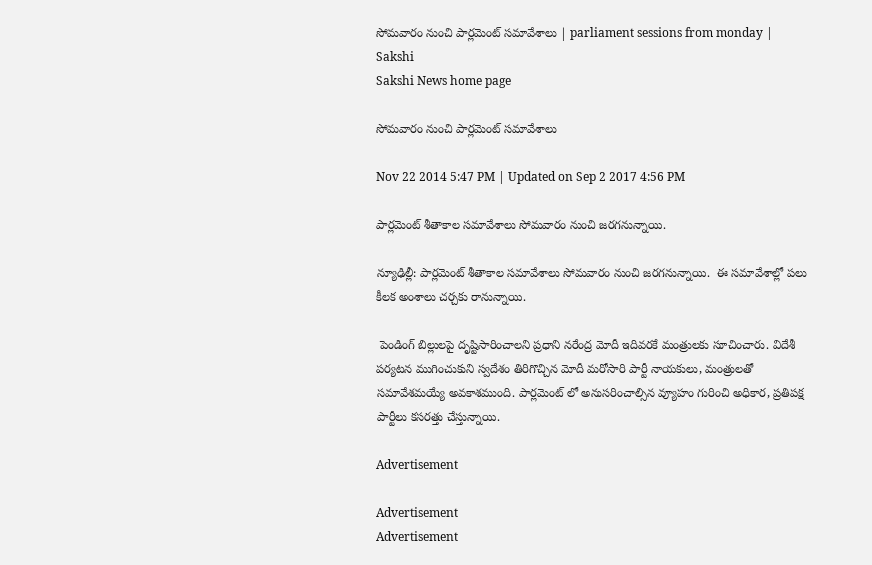సోమవారం నుంచి పార్లమెంట్ సమావేశాలు | parliament sessions from monday | Sakshi
Sakshi News home page

సోమవారం నుంచి పార్లమెంట్ సమావేశాలు

Nov 22 2014 5:47 PM | Updated on Sep 2 2017 4:56 PM

పార్లమెంట్ శీతాకాల సమావేశాలు సోమవారం నుంచి జరగనున్నాయి.

న్యూఢిల్లీ: పార్లమెంట్ శీతాకాల సమావేశాలు సోమవారం నుంచి జరగనున్నాయి.  ఈ సమావేశాల్లో పలు కీలక అంశాలు చర్చకు రానున్నాయి.

 పెండింగ్ బిల్లులపై దృష్టిసారించాలని ప్రధాని నరేంద్ర మోదీ ఇదివరకే మంత్రులకు సూచించారు. విదేశీ పర్యటన ముగించుకుని స్వదేశం తిరిగొచ్చిన మోదీ మరోసారి పార్టీ నాయకులు, మంత్రులతో సమావేశమయ్యే అవకాశముంది. పార్లమెంట్ లో అనుసరించాల్సిన వ్యూహం గురించి అధికార, ప్రతిపక్ష పార్టీలు కసరత్తు చేస్తున్నాయి.

Advertisement

Advertisement
Advertisement